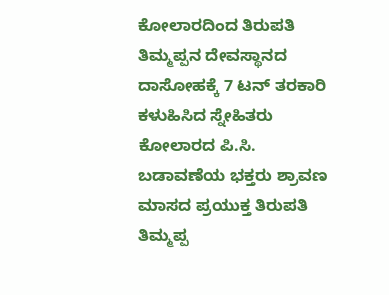ಕೋಲಾರದಿಂದ ತಿರುಪತಿ ತಿಮ್ಮಪ್ಪನ ದೇವಸ್ಥಾನದ ದಾಸೋಹಕ್ಕೆ 7 ಟನ್ ತರಕಾರಿ ಕಳುಹಿಸಿದ ಸ್ನೇಹಿತರು
ಕೋಲಾರದ ಪಿ.ಸಿ. ಬಡಾವಣೆಯ ಭಕ್ತರು ಶ್ರಾವಣ ಮಾಸದ ಪ್ರಯುಕ್ತ ತಿರುಪತಿ ತಿಮ್ಮಪ್ಪ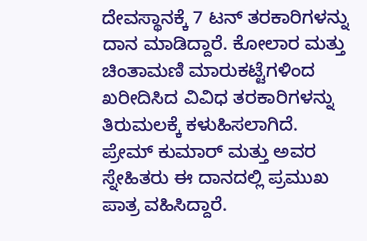ದೇವಸ್ಥಾನಕ್ಕೆ 7 ಟನ್ ತರಕಾರಿಗಳನ್ನು ದಾನ ಮಾಡಿದ್ದಾರೆ. ಕೋಲಾರ ಮತ್ತು ಚಿಂತಾಮಣಿ ಮಾರುಕಟ್ಟೆಗಳಿಂದ ಖರೀದಿಸಿದ ವಿವಿಧ ತರಕಾರಿಗಳನ್ನು ತಿರುಮಲಕ್ಕೆ ಕಳುಹಿಸಲಾಗಿದೆ. ಪ್ರೇಮ್ ಕುಮಾರ್ ಮತ್ತು ಅವರ ಸ್ನೇಹಿತರು ಈ ದಾನದಲ್ಲಿ ಪ್ರಮುಖ ಪಾತ್ರ ವಹಿಸಿದ್ದಾರೆ.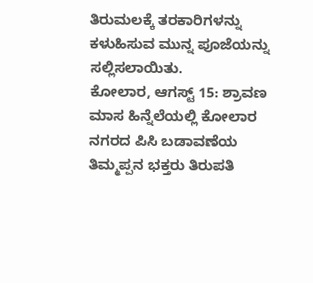ತಿರುಮಲಕ್ಕೆ ತರಕಾರಿಗಳನ್ನು ಕಳುಹಿಸುವ ಮುನ್ನ ಪೂಜೆಯನ್ನು ಸಲ್ಲಿಸಲಾಯಿತು.
ಕೋಲಾರ, ಆಗಸ್ಟ್ 15: ಶ್ರಾವಣ ಮಾಸ ಹಿನ್ನೆಲೆಯಲ್ಲಿ ಕೋಲಾರ ನಗರದ ಪಿಸಿ ಬಡಾವಣೆಯ ತಿಮ್ಮಪ್ಪನ ಭಕ್ತರು ತಿರುಪತಿ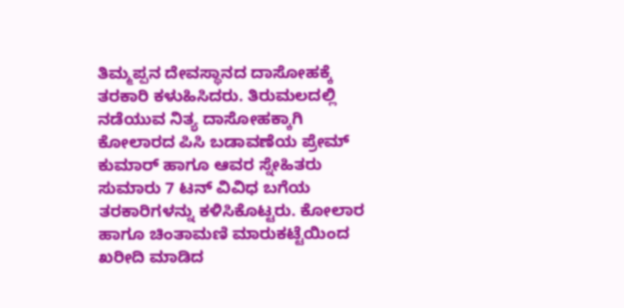ತಿಮ್ಮಪ್ಪನ ದೇವಸ್ಥಾನದ ದಾಸೋಹಕ್ಕೆ ತರಕಾರಿ ಕಳುಹಿಸಿದರು. ತಿರುಮಲದಲ್ಲಿ ನಡೆಯುವ ನಿತ್ಯ ದಾಸೋಹಕ್ಕಾಗಿ ಕೋಲಾರದ ಪಿಸಿ ಬಡಾವಣೆಯ ಪ್ರೇಮ್ ಕುಮಾರ್ ಹಾಗೂ ಆವರ ಸ್ನೇಹಿತರು ಸುಮಾರು 7 ಟನ್ ವಿವಿಧ ಬಗೆಯ ತರಕಾರಿಗಳನ್ನು ಕಳಿಸಿಕೊಟ್ಟರು. ಕೋಲಾರ ಹಾಗೂ ಚಿಂತಾಮಣಿ ಮಾರುಕಟ್ಟೆಯಿಂದ ಖರೀದಿ ಮಾಡಿದ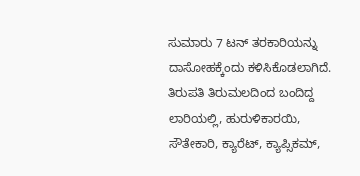ಸುಮಾರು 7 ಟನ್ ತರಕಾರಿಯನ್ನು ದಾಸೋಹಕ್ಕೆಂದು ಕಳಿಸಿಕೊಡಲಾಗಿದೆ. ತಿರುಪತಿ ತಿರುಮಲದಿಂದ ಬಂದಿದ್ದ ಲಾರಿಯಲ್ಲಿ, ಹುರುಳಿಕಾರಯಿ, ಸೌತೇಕಾರಿ, ಕ್ಯಾರೆಟ್, ಕ್ಯಾಪ್ಸಿಕಮ್,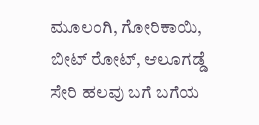ಮೂಲಂಗಿ, ಗೋರಿಕಾಯಿ, ಬೀಟ್ ರೋಟ್, ಆಲೂಗಡ್ಡೆ ಸೇರಿ ಹಲವು ಬಗೆ ಬಗೆಯ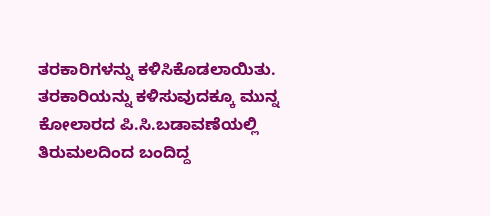ತರಕಾರಿಗಳನ್ನು ಕಳಿಸಿಕೊಡಲಾಯಿತು. ತರಕಾರಿಯನ್ನು ಕಳಿಸುವುದಕ್ಕೂ ಮುನ್ನ ಕೋಲಾರದ ಪಿ.ಸಿ.ಬಡಾವಣೆಯಲ್ಲಿ ತಿರುಮಲದಿಂದ ಬಂದಿದ್ದ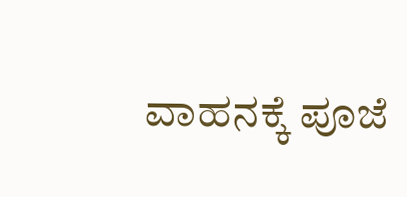ವಾಹನಕ್ಕೆ ಪೂಜೆ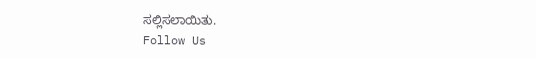ಸಲ್ಲಿಸಲಾಯಿತು.
Follow Us